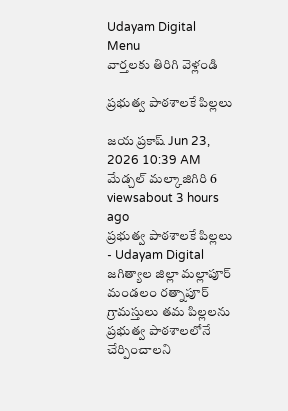Udayam Digital
Menu
వార్తలకు తిరిగి వెళ్లండి

ప్రభుత్వ పాఠశాలకే పిల్లలు

జయ ప్రకాష్ Jun 23, 2026 10:39 AM మేడ్చల్ మల్కాజిగిరి 6 viewsabout 3 hours ago
ప్రభుత్వ పాఠశాలకే పిల్లలు - Udayam Digital
జగిత్యాల జిల్లా మల్లాపూర్ మండలం రత్నాపూర్ గ్రామస్తులు తమ పిల్లలను ప్రభుత్వ పాఠశాలలోనే చేర్పించాలని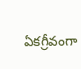ఏకగ్రీవంగా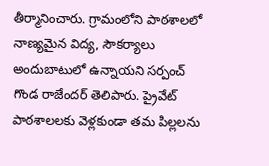తీర్మానించారు. గ్రామంలోని పాఠశాలలో నాణ్యమైన విద్య, సౌకర్యాలు అందుబాటులో ఉన్నాయని సర్పంచ్ గొండ రాజేందర్ తెలిపారు. ప్రైవేట్ పాఠశాలలకు వెళ్లకుండా తమ పిల్లలను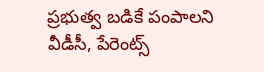ప్రభుత్వ బడికే పంపాలని వీడీసీ, పేరెంట్స్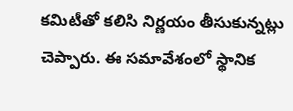కమిటీతో కలిసి నిర్ణయం తీసుకున్నట్లు చెప్పారు. ఈ సమావేశంలో స్థానిక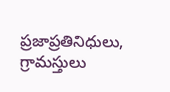ప్రజాప్రతినిధులు, గ్రామస్తులు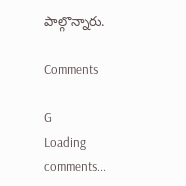పాల్గొన్నారు.

Comments

G
Loading comments...